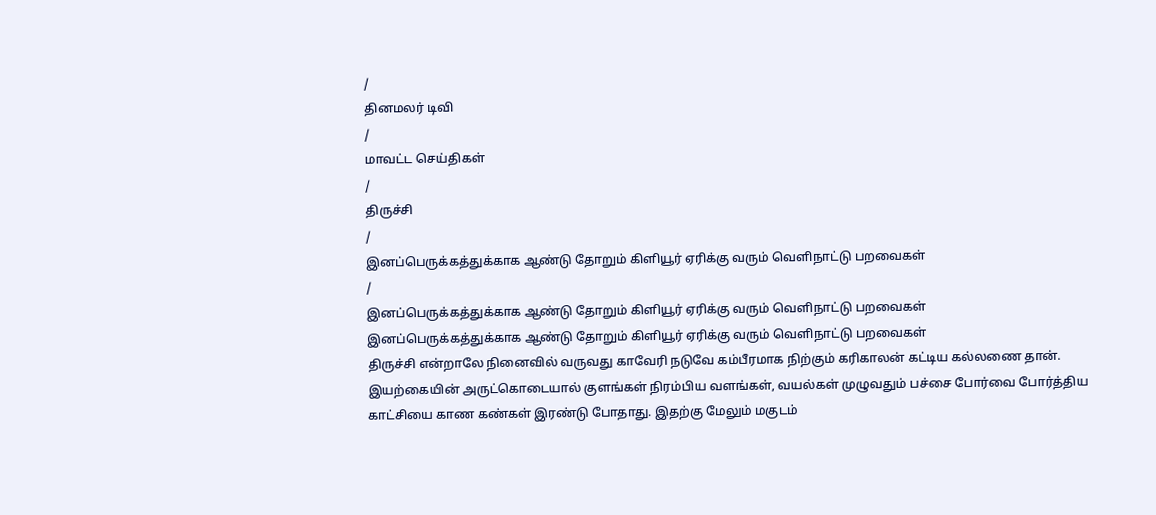/
தினமலர் டிவி
/
மாவட்ட செய்திகள்
/
திருச்சி
/
இனப்பெருக்கத்துக்காக ஆண்டு தோறும் கிளியூர் ஏரிக்கு வரும் வெளிநாட்டு பறவைகள்
/
இனப்பெருக்கத்துக்காக ஆண்டு தோறும் கிளியூர் ஏரிக்கு வரும் வெளிநாட்டு பறவைகள்
இனப்பெருக்கத்துக்காக ஆண்டு தோறும் கிளியூர் ஏரிக்கு வரும் வெளிநாட்டு பறவைகள்
திருச்சி என்றாலே நினைவில் வருவது காவேரி நடுவே கம்பீரமாக நிற்கும் கரிகாலன் கட்டிய கல்லணை தான். இயற்கையின் அருட்கொடையால் குளங்கள் நிரம்பிய வளங்கள், வயல்கள் முழுவதும் பச்சை போர்வை போர்த்திய காட்சியை காண கண்கள் இரண்டு போதாது. இதற்கு மேலும் மகுடம்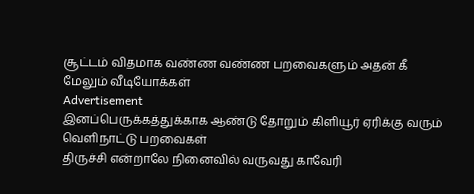சூட்டம் விதமாக வண்ண வண்ண பறவைகளும் அதன் கீ
மேலும் வீடியோக்கள்
Advertisement
இனப்பெருக்கத்துக்காக ஆண்டு தோறும் கிளியூர் ஏரிக்கு வரும் வெளிநாட்டு பறவைகள்
திருச்சி என்றாலே நினைவில் வருவது காவேரி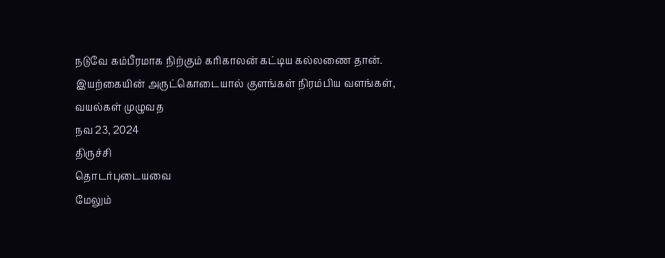நடுவே கம்பீரமாக நிற்கும் கரிகாலன் கட்டிய கல்லணை தான். இயற்கையின் அருட்கொடையால் குளங்கள் நிரம்பிய வளங்கள், வயல்கள் முழுவத
நவ 23, 2024
திருச்சி
தொடர்புடையவை
மேலும்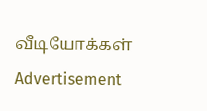வீடியோக்கள்
Advertisement